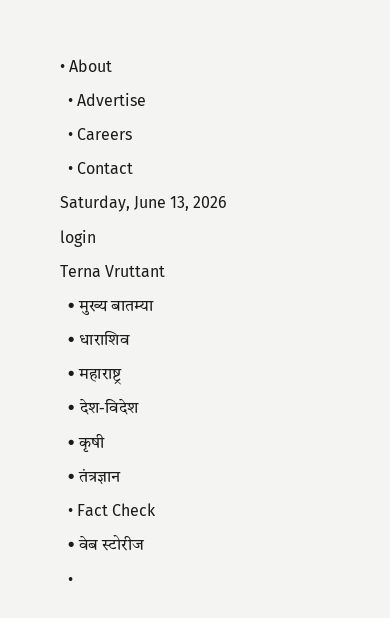• About
  • Advertise
  • Careers
  • Contact
Saturday, June 13, 2026
login
Terna Vruttant
  • मुख्य बातम्या
  • धाराशिव
  • महाराष्ट्र
  • देश-विदेश
  • कृषी
  • तंत्रज्ञान
  • Fact Check
  • वेब स्टोरीज
  •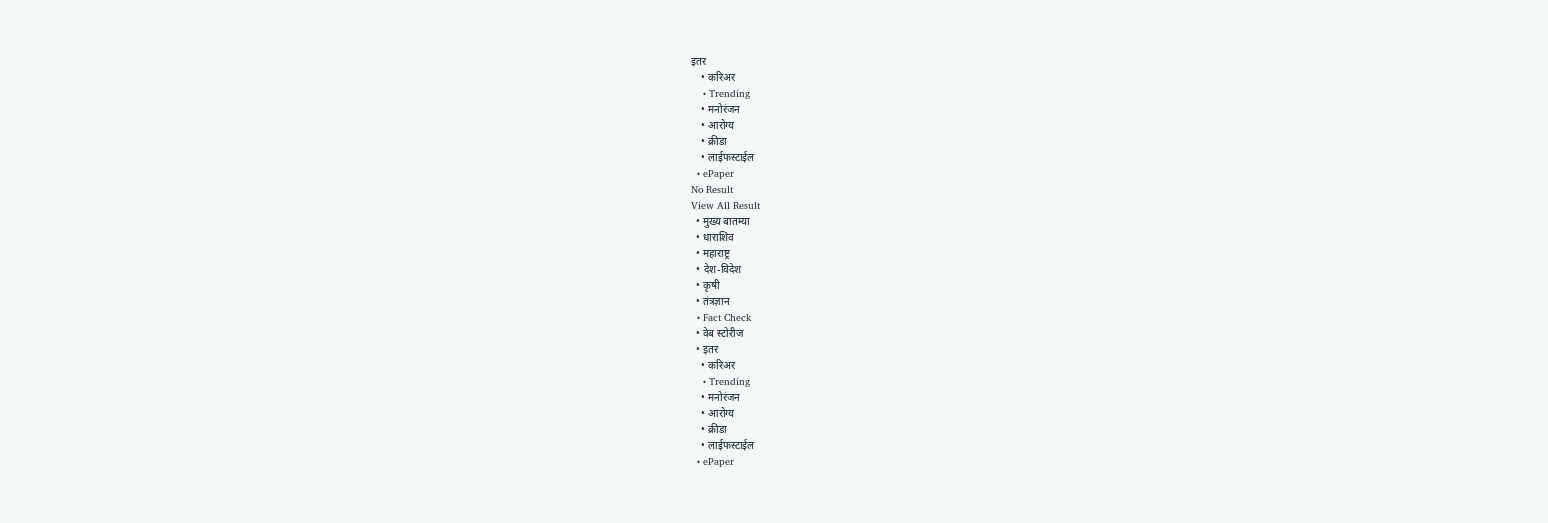इतर
    • करिअर
    • Trending
    • मनोरंजन
    • आरोग्य
    • क्रीडा
    • लाईफस्टाईल
  • ePaper
No Result
View All Result
  • मुख्य बातम्या
  • धाराशिव
  • महाराष्ट्र
  • देश-विदेश
  • कृषी
  • तंत्रज्ञान
  • Fact Check
  • वेब स्टोरीज
  • इतर
    • करिअर
    • Trending
    • मनोरंजन
    • आरोग्य
    • क्रीडा
    • लाईफस्टाईल
  • ePaper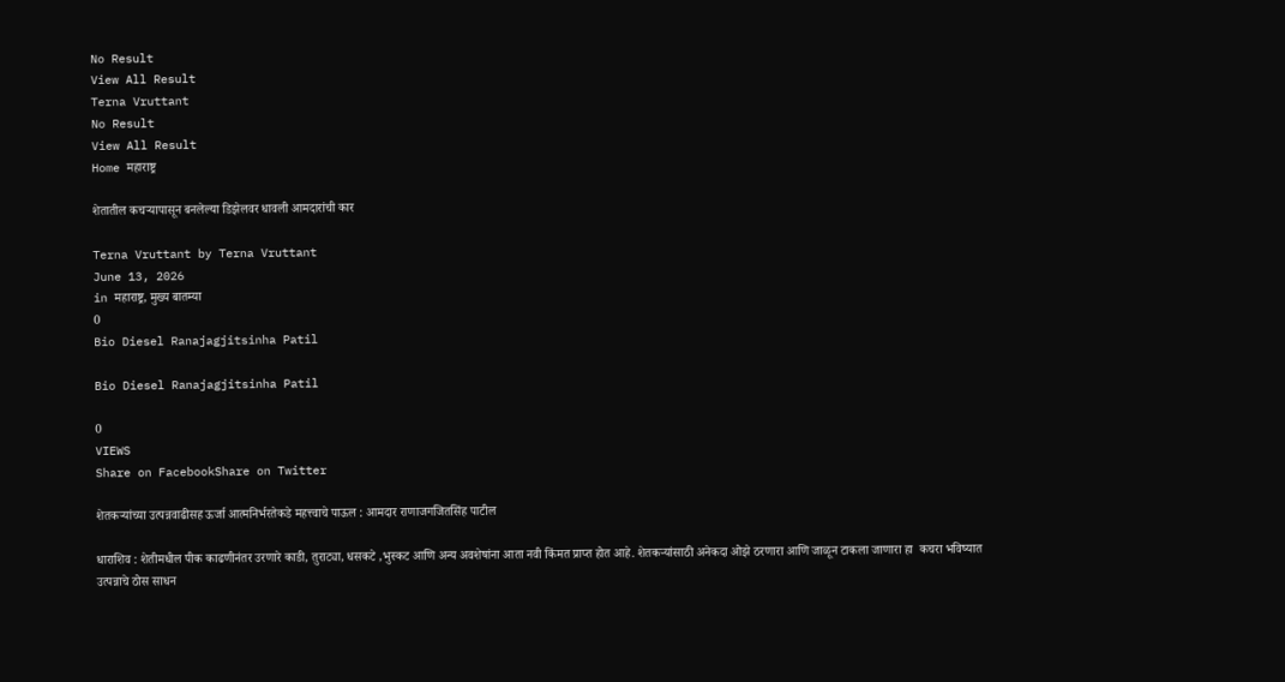No Result
View All Result
Terna Vruttant
No Result
View All Result
Home महाराष्ट्र

शेतातील कचऱ्यापासून बनलेल्या डिझेलवर धावली आमदारांची कार

Terna Vruttant by Terna Vruttant
June 13, 2026
in महाराष्ट्र, मुख्य बातम्या
0
Bio Diesel Ranajagjitsinha Patil

Bio Diesel Ranajagjitsinha Patil

0
VIEWS
Share on FacebookShare on Twitter

शेतकऱ्यांच्या उत्पन्नवाढीसह ऊर्जा आत्मनिर्भरतेकडे महत्त्वाचे पाऊल : आमदार राणाजगजितसिंह पाटील

धाराशिव : शेतीमधील पीक काढणीनंतर उरणारे काडी, तुराट्या, धसकटे ,भुस्कट आणि अन्य अवशेषांना आता नवी किंमत प्राप्त होत आहे. शेतकऱ्यांसाठी अनेकदा ओझे ठरणारा आणि जाळून टाकला जाणारा हा  कचरा भविष्यात उत्पन्नाचे ठोस साधन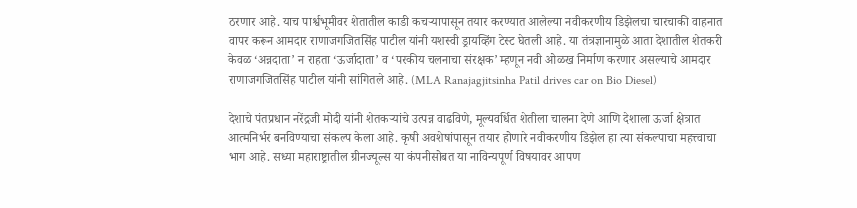ठरणार आहे. याच पार्श्वभूमीवर शेतातील काडी कचऱ्यापासून तयार करण्यात आलेल्या नवीकरणीय डिझेलचा चारचाकी वाहनात वापर करून आमदार राणाजगजितसिंह पाटील यांनी यशस्वी ड्रायव्हिंग टेस्ट घेतली आहे. या तंत्रज्ञानामुळे आता देशातील शेतकरी केवळ ‘अन्नदाता’ न राहता ‘ऊर्जादाता’ व ‘परकीय चलनाचा संरक्षक’ म्हणून नवी ओळख निर्माण करणार असल्याचे आमदार राणाजगजितसिंह पाटील यांनी सांगितले आहे. (MLA Ranajagjitsinha Patil drives car on Bio Diesel)

देशाचे पंतप्रधान नरेंद्रजी मोदी यांनी शेतकऱ्यांचे उत्पन्न वाढविणे, मूल्यवर्धित शेतीला चालना देणे आणि देशाला ऊर्जा क्षेत्रात आत्मनिर्भर बनविण्याचा संकल्प केला आहे. कृषी अवशेषांपासून तयार होणारे नवीकरणीय डिझेल हा त्या संकल्पाचा महत्त्वाचा भाग आहे. सध्या महाराष्ट्रातील ग्रीनज्यूल्स या कंपनीसोबत या नाविन्यपूर्ण विषयावर आपण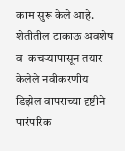काम सुरू केले आहे. शेतीतील टाकाऊ अवशेष व  कचऱ्यापासून तयार केलेले नवीकरणीय डिझेल वापराच्या दृष्टीने पारंपरिक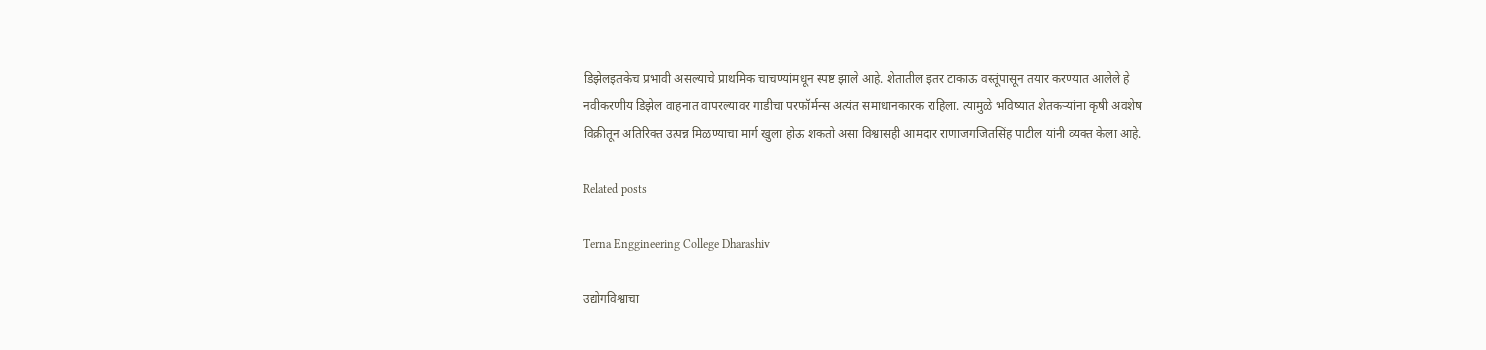डिझेलइतकेच प्रभावी असल्याचे प्राथमिक चाचण्यांमधून स्पष्ट झाले आहे. शेतातील इतर टाकाऊ वस्तूंपासून तयार करण्यात आलेले हे नवीकरणीय डिझेल वाहनात वापरल्यावर गाडीचा परफॉर्मन्स अत्यंत समाधानकारक राहिला. त्यामुळे भविष्यात शेतकऱ्यांना कृषी अवशेष विक्रीतून अतिरिक्त उत्पन्न मिळण्याचा मार्ग खुला होऊ शकतो असा विश्वासही आमदार राणाजगजितसिंह पाटील यांनी व्यक्त केला आहे.

Related posts

Terna Enggineering College Dharashiv

उद्योगविश्वाचा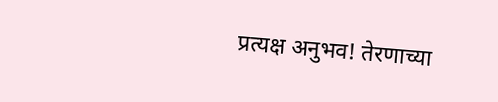प्रत्यक्ष अनुभव! तेरणाच्या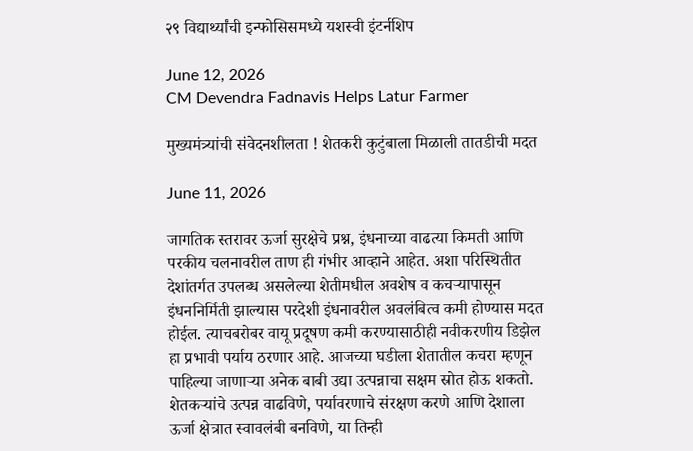२९ विद्यार्थ्यांची इन्फोसिसमध्ये यशस्वी इंटर्नशिप

June 12, 2026
CM Devendra Fadnavis Helps Latur Farmer

मुख्यमंत्र्यांची संवेदनशीलता ! शेतकरी कुटुंबाला मिळाली तातडीची मदत

June 11, 2026

जागतिक स्तरावर ऊर्जा सुरक्षेचे प्रश्न, इंधनाच्या वाढत्या किमती आणि परकीय चलनावरील ताण ही गंभीर आव्हाने आहेत. अशा परिस्थितीत देशांतर्गत उपलब्ध असलेल्या शेतीमधील अवशेष व कचऱ्यापासून इंधननिर्मिती झाल्यास परदेशी इंधनावरील अवलंबित्व कमी होण्यास मदत होईल. त्याचबरोबर वायू प्रदूषण कमी करण्यासाठीही नवीकरणीय डिझेल हा प्रभावी पर्याय ठरणार आहे. आजच्या घडीला शेतातील कचरा म्हणून पाहिल्या जाणाऱ्या अनेक बाबी उद्या उत्पन्नाचा सक्षम स्रोत होऊ शकतो. शेतकऱ्यांचे उत्पन्न वाढविणे, पर्यावरणाचे संरक्षण करणे आणि देशाला ऊर्जा क्षेत्रात स्वावलंबी बनविणे, या तिन्ही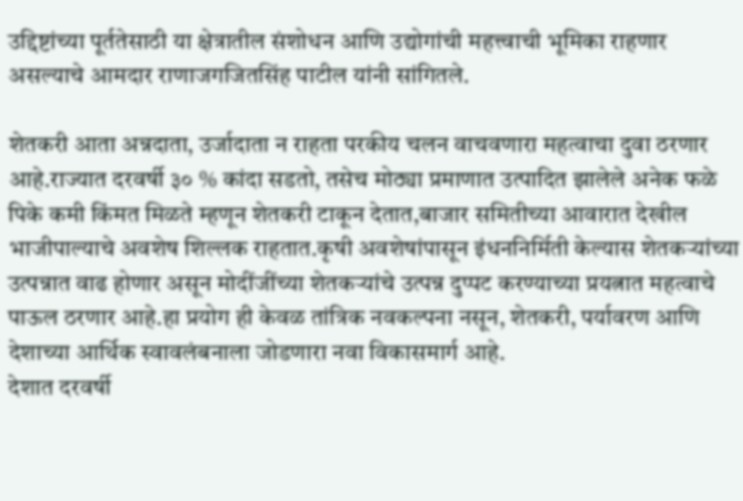उद्दिष्टांच्या पूर्ततेसाठी या क्षेत्रातील संशोधन आणि उद्योगांची महत्त्वाची भूमिका राहणार असल्याचे आमदार राणाजगजितसिंह पाटील यांनी सांगितले.

शेतकरी आता अन्नदाता, उर्जादाता न राहता परकीय चलन वाचवणारा महत्वाचा दुवा ठरणार आहे.राज्यात दरवर्षी ३० % कांदा सडतो, तसेच मोठ्या प्रमाणात उत्पादित झालेले अनेक फळे पिके कमी किंमत मिळते म्हणून शेतकरी टाकून देतात,बाजार समितीच्या आवारात देखील भाजीपाल्याचे अवशेष शिल्लक राहतात.कृषी अवशेषांपासून इंधननिर्मिती केल्यास शेतकऱ्यांच्या उत्पन्नात वाढ होणार असून मोदींजींच्या शेतकऱ्यांचे उत्पन्न दुप्पट करण्याच्या प्रयत्नात महत्वाचे पाऊल ठरणार आहे.हा प्रयोग ही केवळ तांत्रिक नवकल्पना नसून, शेतकरी, पर्यावरण आणि देशाच्या आर्थिक स्वावलंबनाला जोडणारा नवा विकासमार्ग आहे.
देशात दरवर्षी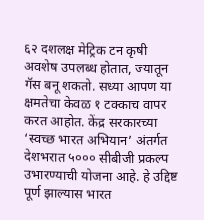६२ दशलक्ष मेट्रिक टन कृषी अवशेष उपलब्ध होतात, ज्यातून गॅस बनू शकतो. सध्या आपण या क्षमतेचा केवळ १ टक्काच वापर करत आहोत. केंद्र सरकारच्या ‘स्वच्छ भारत अभियान’ अंतर्गत देशभरात ५००० सीबीजी प्रकल्प उभारण्याची योजना आहे. हे उद्दिष्ट पूर्ण झाल्यास भारत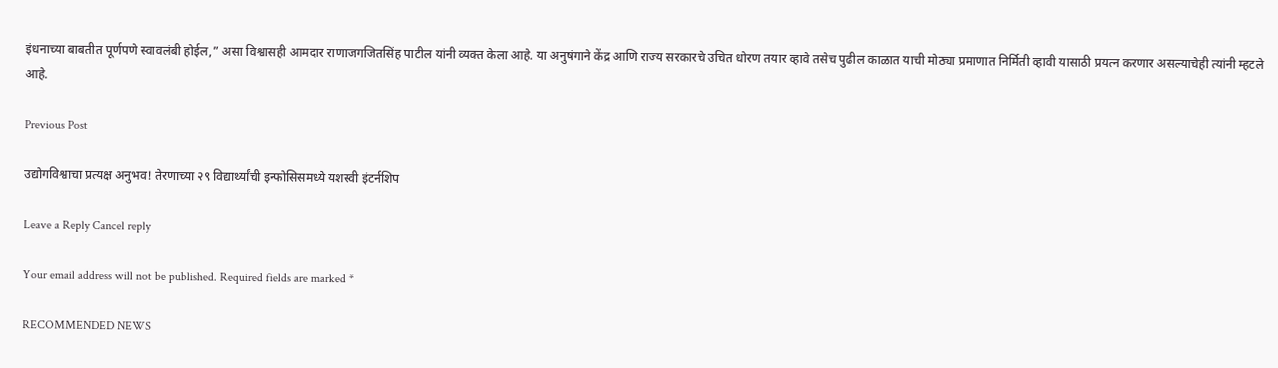इंधनाच्या बाबतीत पूर्णपणे स्वावलंबी होईल,” असा विश्वासही आमदार राणाजगजितसिंह पाटील यांनी व्यक्त केला आहे. या अनुषंगाने केंद्र आणि राज्य सरकारचे उचित धोरण तयार व्हावे तसेच पुढील काळात याची मोठ्या प्रमाणात निर्मिती व्हावी यासाठी प्रयत्न करणार असल्याचेही त्यांनी म्हटले आहे.

Previous Post

उद्योगविश्वाचा प्रत्यक्ष अनुभव! तेरणाच्या २९ विद्यार्थ्यांची इन्फोसिसमध्ये यशस्वी इंटर्नशिप

Leave a Reply Cancel reply

Your email address will not be published. Required fields are marked *

RECOMMENDED NEWS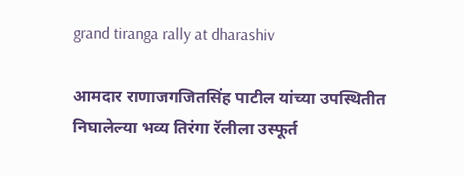grand tiranga rally at dharashiv

आमदार राणाजगजितसिंह पाटील यांच्या उपस्थितीत निघालेल्या भव्य तिरंगा रॅलीला उस्फूर्त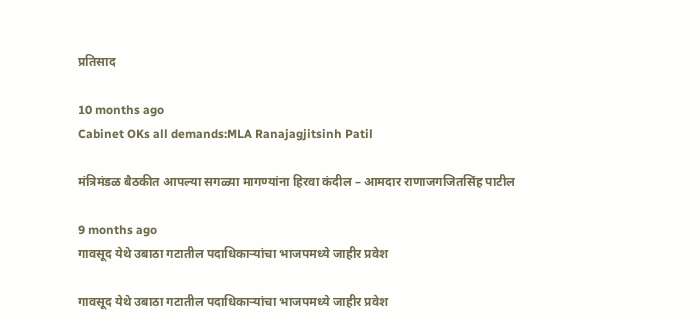प्रतिसाद

10 months ago
Cabinet OKs all demands:MLA Ranajagjitsinh Patil

मंत्रिमंडळ बैठकीत आपल्या सगळ्या मागण्यांना हिरवा कंदील – आमदार राणाजगजितसिंह पाटील

9 months ago
गावसूद येथे उबाठा गटातील पदाधिकाऱ्यांचा भाजपमध्ये जाहीर प्रवेश

गावसूद येथे उबाठा गटातील पदाधिकाऱ्यांचा भाजपमध्ये जाहीर प्रवेश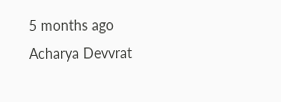5 months ago
Acharya Devvrat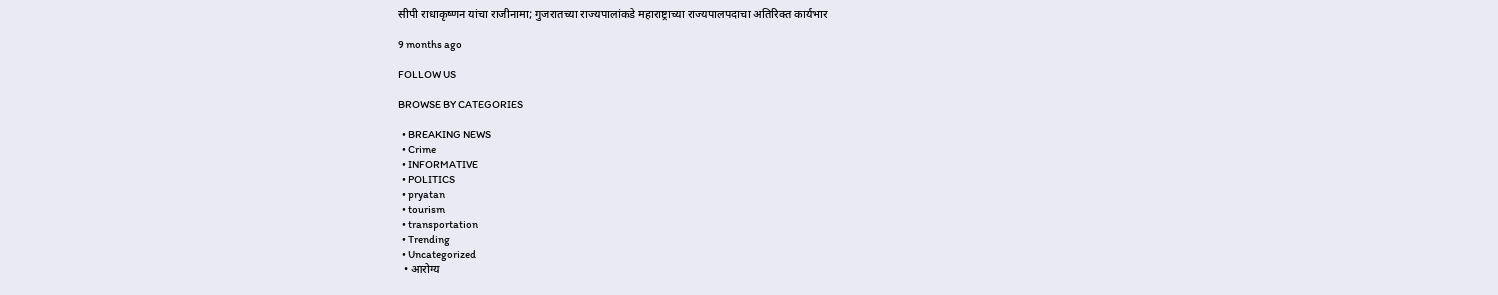सीपी राधाकृष्णन यांचा राजीनामा; गुजरातच्या राज्यपालांकडे महाराष्ट्राच्या राज्यपालपदाचा अतिरिक्त कार्यभार

9 months ago

FOLLOW US

BROWSE BY CATEGORIES

  • BREAKING NEWS
  • Crime
  • INFORMATIVE
  • POLITICS
  • pryatan
  • tourism
  • transportation
  • Trending
  • Uncategorized
  • आरोग्य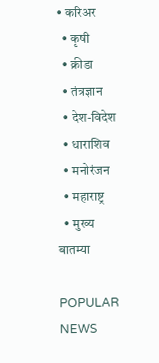• करिअर
  • कृषी
  • क्रीडा
  • तंत्रज्ञान
  • देश-विदेश
  • धाराशिव
  • मनोरंजन
  • महाराष्ट्र
  • मुख्य बातम्या

POPULAR NEWS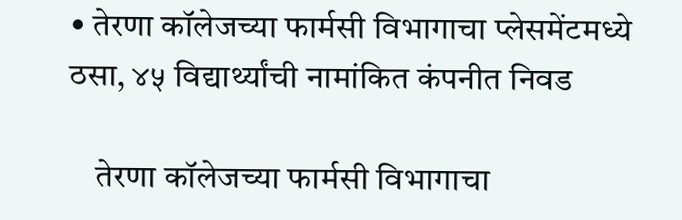• तेरणा कॉलेजच्या फार्मसी विभागाचा प्लेसमेंटमध्ये ठसा, ४५ विद्यार्थ्यांची नामांकित कंपनीत निवड

    तेरणा कॉलेजच्या फार्मसी विभागाचा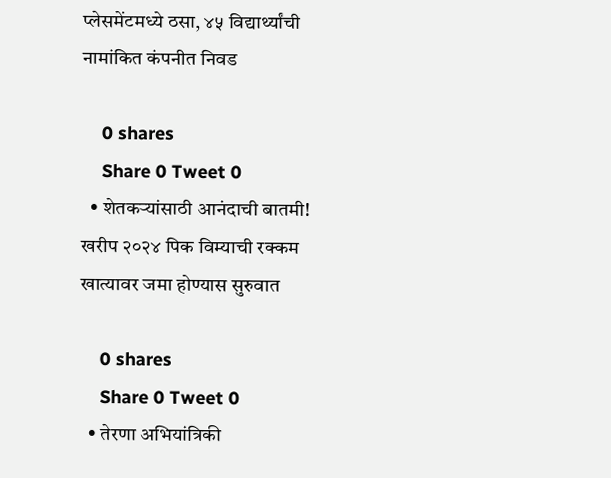प्लेसमेंटमध्ये ठसा, ४५ विद्यार्थ्यांची नामांकित कंपनीत निवड

    0 shares
    Share 0 Tweet 0
  • शेतकऱ्यांसाठी आनंदाची बातमी! खरीप २०२४ पिक विम्याची रक्कम खात्यावर जमा होण्यास सुरुवात

    0 shares
    Share 0 Tweet 0
  • तेरणा अभियांत्रिकी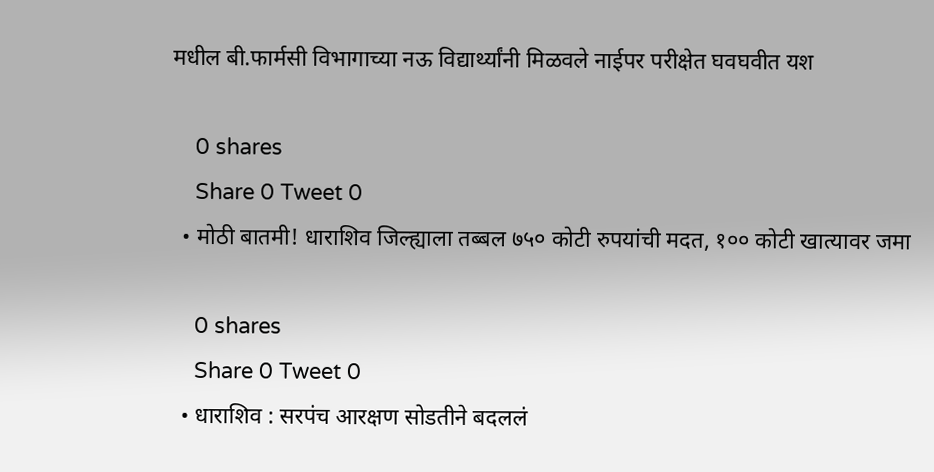मधील बी.फार्मसी विभागाच्या नऊ विद्यार्थ्यांनी मिळवले नाईपर परीक्षेत घवघवीत यश

    0 shares
    Share 0 Tweet 0
  • मोठी बातमी! धाराशिव जिल्ह्याला तब्बल ७५० कोटी रुपयांची मदत, १०० कोटी खात्यावर जमा

    0 shares
    Share 0 Tweet 0
  • धाराशिव : सरपंच आरक्षण सोडतीने बदललं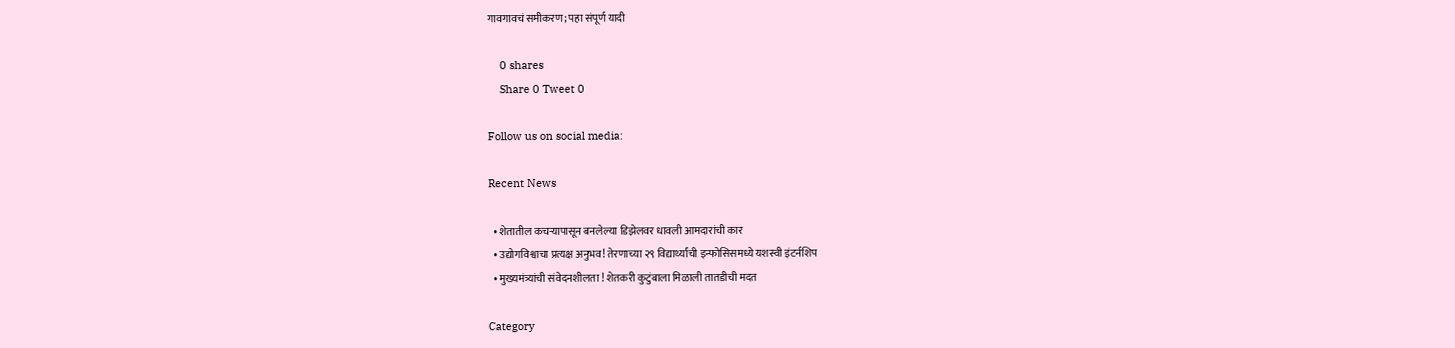गावगावचं समीकरण; पहा संपूर्ण यादी

    0 shares
    Share 0 Tweet 0

Follow us on social media:

Recent News

  • शेतातील कचऱ्यापासून बनलेल्या डिझेलवर धावली आमदारांची कार
  • उद्योगविश्वाचा प्रत्यक्ष अनुभव! तेरणाच्या २९ विद्यार्थ्यांची इन्फोसिसमध्ये यशस्वी इंटर्नशिप
  • मुख्यमंत्र्यांची संवेदनशीलता ! शेतकरी कुटुंबाला मिळाली तातडीची मदत

Category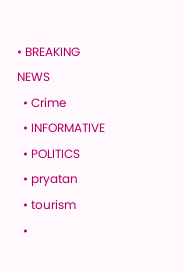• BREAKING NEWS
  • Crime
  • INFORMATIVE
  • POLITICS
  • pryatan
  • tourism
  •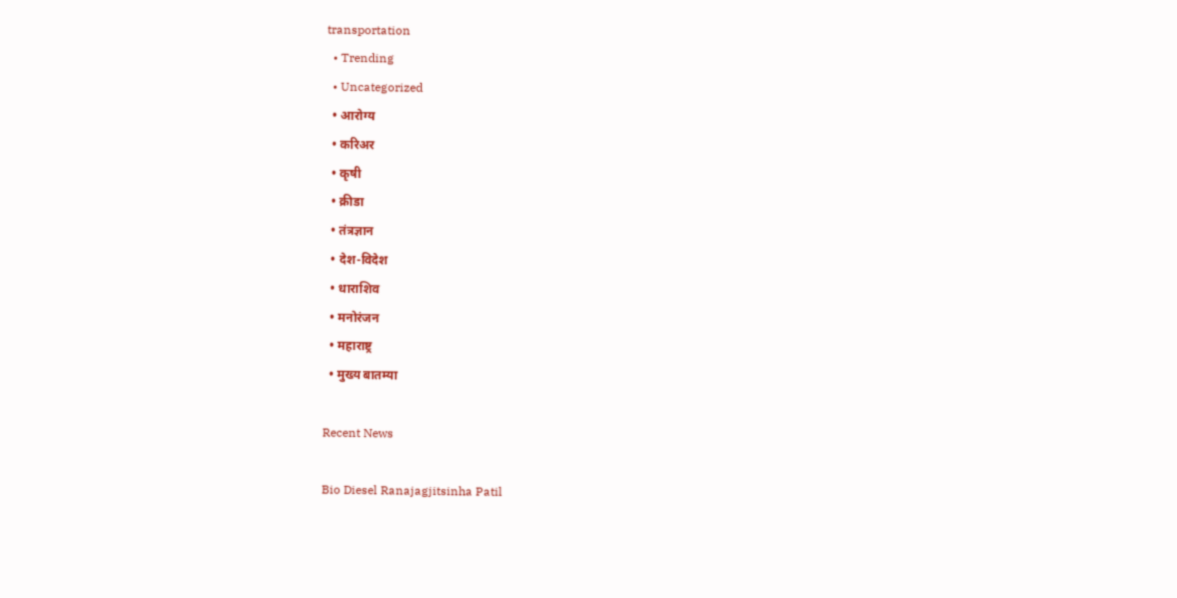transportation
  • Trending
  • Uncategorized
  • आरोग्य
  • करिअर
  • कृषी
  • क्रीडा
  • तंत्रज्ञान
  • देश-विदेश
  • धाराशिव
  • मनोरंजन
  • महाराष्ट्र
  • मुख्य बातम्या

Recent News

Bio Diesel Ranajagjitsinha Patil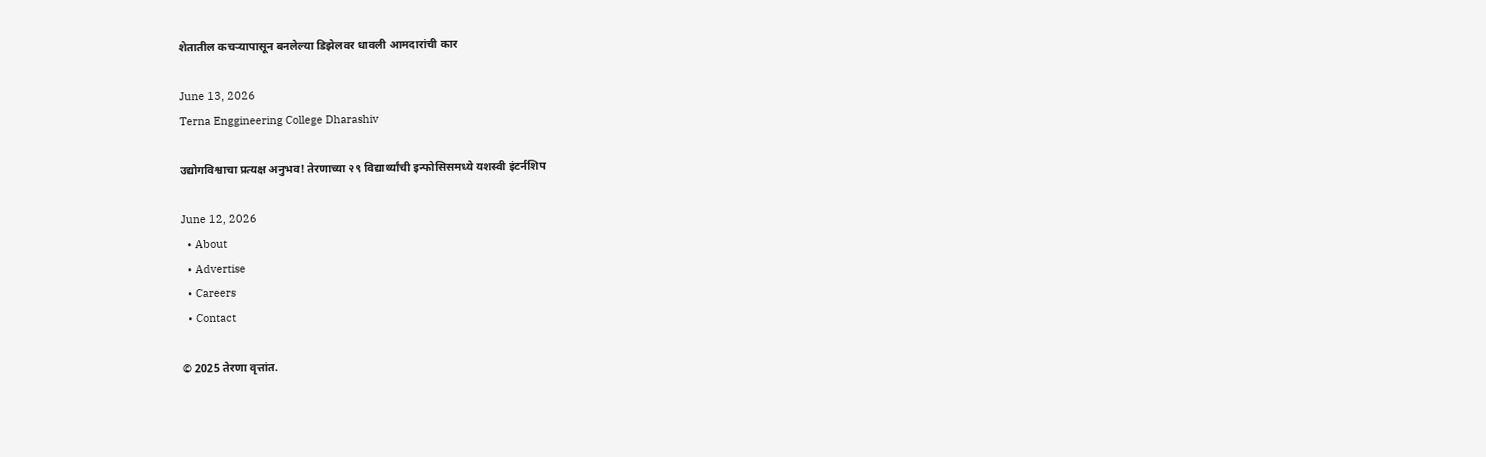शेतातील कचऱ्यापासून बनलेल्या डिझेलवर धावली आमदारांची कार

June 13, 2026
Terna Enggineering College Dharashiv

उद्योगविश्वाचा प्रत्यक्ष अनुभव! तेरणाच्या २९ विद्यार्थ्यांची इन्फोसिसमध्ये यशस्वी इंटर्नशिप

June 12, 2026
  • About
  • Advertise
  • Careers
  • Contact

© 2025 तेरणा वृत्तांत.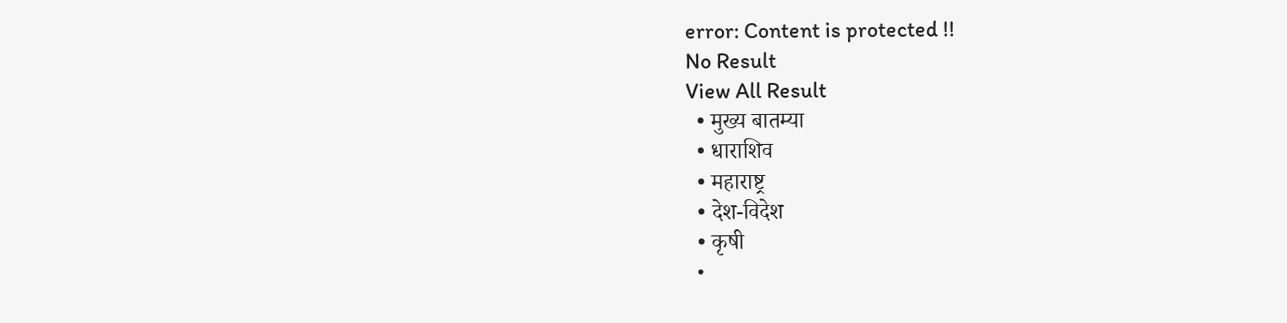error: Content is protected !!
No Result
View All Result
  • मुख्य बातम्या
  • धाराशिव
  • महाराष्ट्र
  • देश-विदेश
  • कृषी
  •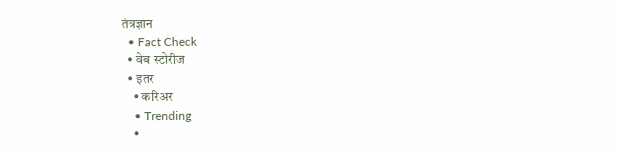तंत्रज्ञान
  • Fact Check
  • वेब स्टोरीज
  • इतर
    • करिअर
    • Trending
    •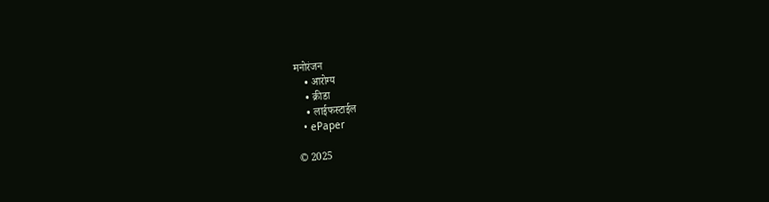मनोरंजन
    • आरोग्य
    • क्रीडा
    • लाईफस्टाईल
  • ePaper

© 2025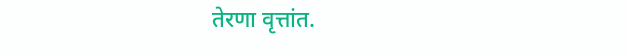तेरणा वृत्तांत.